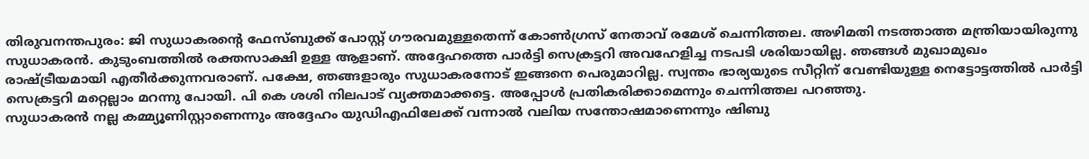തിരുവനന്തപുരം: ജി സുധാകരന്റെ ഫേസ്ബുക്ക് പോസ്റ്റ് ഗൗരവമുള്ളതെന്ന് കോൺഗ്രസ് നേതാവ് രമേശ് ചെന്നിത്തല. അഴിമതി നടത്താത്ത മന്ത്രിയായിരുന്നു സുധാകരൻ. കുടുംബത്തിൽ രക്തസാക്ഷി ഉള്ള ആളാണ്. അദ്ദേഹത്തെ പാർട്ടി സെക്രട്ടറി അവഹേളിച്ച നടപടി ശരിയായില്ല. ഞങ്ങൾ മുഖാമുഖം രാഷ്ട്രീയമായി എതീർക്കുന്നവരാണ്. പക്ഷേ, ഞങ്ങളാരും സുധാകരനോട് ഇങ്ങനെ പെരുമാറില്ല. സ്വന്തം ഭാര്യയുടെ സീറ്റിന് വേണ്ടിയുള്ള നെട്ടോട്ടത്തിൽ പാർട്ടി സെക്രട്ടറി മറ്റെല്ലാം മറന്നു പോയി. പി കെ ശശി നിലപാട് വ്യക്തമാക്കട്ടെ. അപ്പോൾ പ്രതികരിക്കാമെന്നും ചെന്നിത്തല പറഞ്ഞു.
സുധാകരൻ നല്ല കമ്മ്യൂണിസ്റ്റാണെന്നും അദ്ദേഹം യുഡിഎഫിലേക്ക് വന്നാൽ വലിയ സന്തോഷമാണെന്നും ഷിബു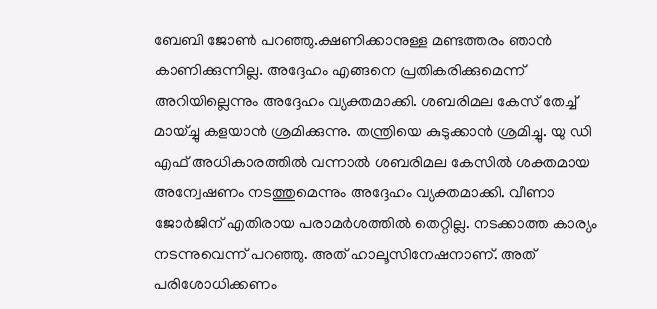ബേബി ജോൺ പറഞ്ഞു.ക്ഷണിക്കാനുള്ള മണ്ടത്തരം ഞാൻ കാണിക്കുന്നില്ല. അദ്ദേഹം എങ്ങനെ പ്രതികരിക്കുമെന്ന് അറിയില്ലെന്നും അദ്ദേഹം വ്യക്തമാക്കി. ശബരിമല കേസ് തേച്ച് മായ്ച്ചു കളയാൻ ശ്രമിക്കുന്നു. തന്ത്രിയെ കുടുക്കാൻ ശ്രമിച്ചു. യു ഡി എഫ് അധികാരത്തിൽ വന്നാൽ ശബരിമല കേസിൽ ശക്തമായ അന്വേഷണം നടത്തുമെന്നും അദ്ദേഹം വ്യക്തമാക്കി. വീണാ ജോർജിന് എതിരായ പരാമർശത്തിൽ തെറ്റില്ല. നടക്കാത്ത കാര്യം നടന്നുവെന്ന് പറഞ്ഞു. അത് ഹാലൂസിനേഷനാണ്. അത് പരിശോധിക്കണം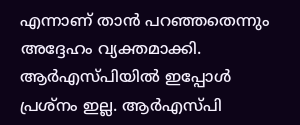എന്നാണ് താൻ പറഞ്ഞതെന്നും അദ്ദേഹം വ്യക്തമാക്കി. ആർഎസ്പിയിൽ ഇപ്പോൾ പ്രശ്നം ഇല്ല. ആർഎസ്പി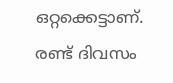ഒറ്റക്കെട്ടാണ്. രണ്ട് ദിവസം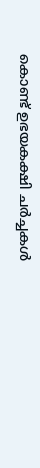കൊണ്ട് ഉഭയകക്ഷി ചർച്ചകൾ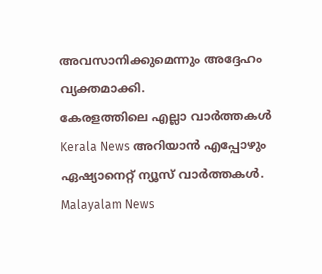അവസാനിക്കുമെന്നും അദ്ദേഹം വ്യക്തമാക്കി.
കേരളത്തിലെ എല്ലാ വാർത്തകൾ Kerala News അറിയാൻ എപ്പോഴും ഏഷ്യാനെറ്റ് ന്യൂസ് വാർത്തകൾ. Malayalam News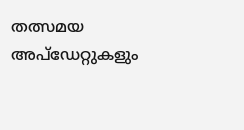തത്സമയ അപ്ഡേറ്റുകളും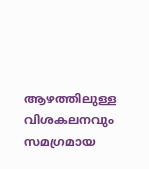ആഴത്തിലുള്ള വിശകലനവും സമഗ്രമായ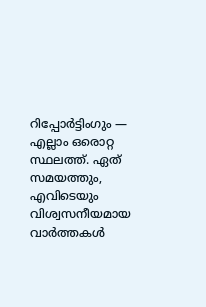റിപ്പോർട്ടിംഗും — എല്ലാം ഒരൊറ്റ സ്ഥലത്ത്. ഏത് സമയത്തും, എവിടെയും വിശ്വസനീയമായ വാർത്തകൾ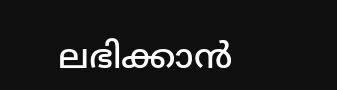ലഭിക്കാൻ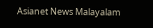Asianet News Malayalam